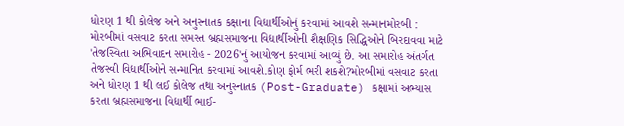ધોરણ 1 થી કોલેજ અને અનુસ્નાતક કક્ષાના વિદ્યાર્થીઓનું કરવામાં આવશે સન્માનમોરબી : મોરબીમાં વસવાટ કરતા સમસ્ત બ્રહ્મસમાજના વિદ્યાર્થીઓની શૈક્ષણિક સિદ્ધિઓને બિરદાવવા માટે 'તેજસ્વિતા અભિવાદન સમારોહ - 2026'નું આયોજન કરવામાં આવ્યું છે. આ સમારોહ અંતર્ગત તેજસ્વી વિદ્યાર્થીઓને સન્માનિત કરવામાં આવશે.કોણ ફોર્મ ભરી શકશે?મોરબીમાં વસવાટ કરતા અને ધોરણ 1 થી લઈ કોલેજ તથા અનુસ્નાતક (Post-Graduate) કક્ષામાં અભ્યાસ કરતા બ્રહ્મસમાજના વિદ્યાર્થી ભાઈ-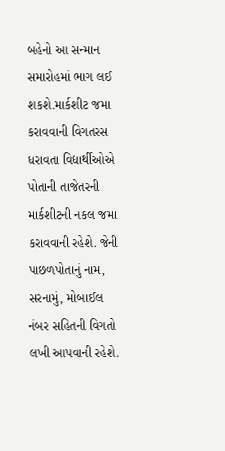બહેનો આ સન્માન સમારોહમાં ભાગ લઈ શકશે.માર્કશીટ જમા કરાવવાની વિગતરસ ધરાવતા વિદ્યાર્થીઓએ પોતાની તાજેતરની માર્કશીટની નકલ જમા કરાવવાની રહેશે. જેની પાછળપોતાનું નામ, સરનામું, મોબાઈલ નંબર સહિતની વિગતો લખી આપવાની રહેશે.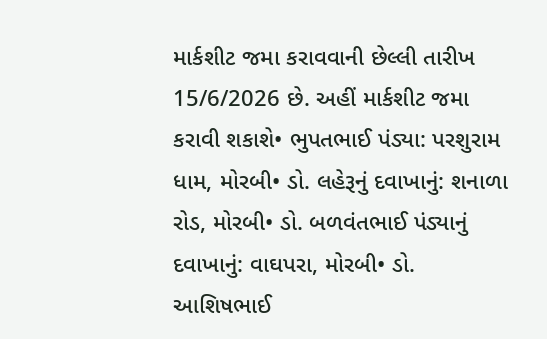માર્કશીટ જમા કરાવવાની છેલ્લી તારીખ 15/6/2026 છે. અહીં માર્કશીટ જમા કરાવી શકાશે• ભુપતભાઈ પંડ્યા: પરશુરામ ધામ, મોરબી• ડો. લહેરૂનું દવાખાનું: શનાળા રોડ, મોરબી• ડો. બળવંતભાઈ પંડ્યાનું દવાખાનું: વાઘપરા, મોરબી• ડો. આશિષભાઈ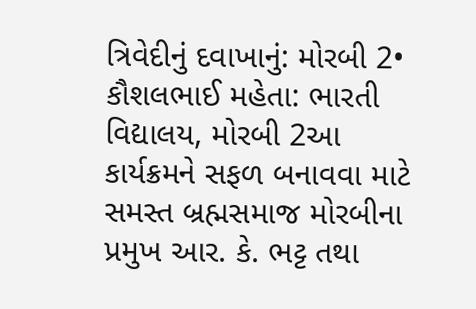ત્રિવેદીનું દવાખાનું: મોરબી 2• કૌશલભાઈ મહેતા: ભારતી વિદ્યાલય, મોરબી 2આ કાર્યક્રમને સફળ બનાવવા માટે સમસ્ત બ્રહ્મસમાજ મોરબીના પ્રમુખ આર. કે. ભટ્ટ તથા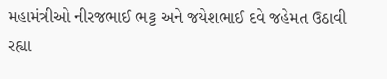મહામંત્રીઓ નીરજભાઈ ભટ્ટ અને જયેશભાઈ દવે જહેમત ઉઠાવી રહ્યા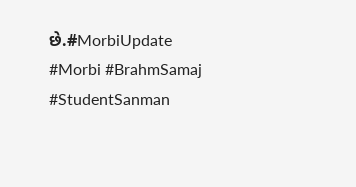છે.#MorbiUpdate #Morbi #BrahmSamaj #StudentSanman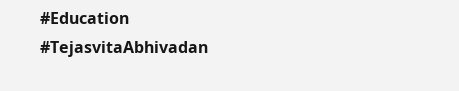#Education #TejasvitaAbhivadan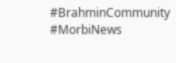#BrahminCommunity #MorbiNews